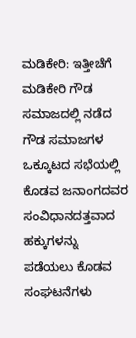ಮಡಿಕೇರಿ: ಇತ್ತೀಚೆಗೆ ಮಡಿಕೇರಿ ಗೌಡ ಸಮಾಜದಲ್ಲಿ ನಡೆದ ಗೌಡ ಸಮಾಜಗಳ ಒಕ್ಕೂಟದ ಸಭೆಯಲ್ಲಿ ಕೊಡವ ಜನಾಂಗದವರ ಸಂವಿಧಾನದತ್ತವಾದ ಹಕ್ಕುಗಳನ್ನು ಪಡೆಯಲು ಕೊಡವ ಸಂಘಟನೆಗಳು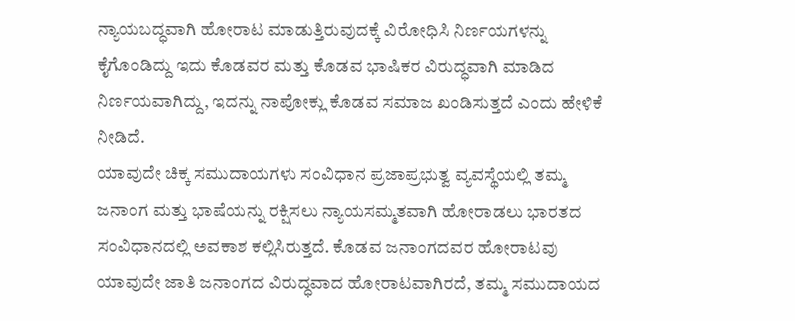ನ್ಯಾಯಬದ್ಧವಾಗಿ ಹೋರಾಟ ಮಾಡುತ್ತಿರುವುದಕ್ಕೆ ವಿರೋಧಿಸಿ ನಿರ್ಣಯಗಳನ್ನು ಕೈಗೊಂಡಿದ್ದು ಇದು ಕೊಡವರ ಮತ್ತು ಕೊಡವ ಭಾಷಿಕರ ವಿರುದ್ಧವಾಗಿ ಮಾಡಿದ ನಿರ್ಣಯವಾಗಿದ್ದು, ಇದನ್ನು ನಾಪೋಕ್ಲು ಕೊಡವ ಸಮಾಜ ಖಂಡಿಸುತ್ತದೆ ಎಂದು ಹೇಳಿಕೆ ನೀಡಿದೆ.
ಯಾವುದೇ ಚಿಕ್ಕ ಸಮುದಾಯಗಳು ಸಂವಿಧಾನ ಪ್ರಜಾಪ್ರಭುತ್ವ ವ್ಯವಸ್ಥೆಯಲ್ಲಿ ತಮ್ಮ ಜನಾಂಗ ಮತ್ತು ಭಾಷೆಯನ್ನು ರಕ್ಷಿಸಲು ನ್ಯಾಯಸಮ್ಮತವಾಗಿ ಹೋರಾಡಲು ಭಾರತದ ಸಂವಿಧಾನದಲ್ಲಿ ಅವಕಾಶ ಕಲ್ಲಿಸಿರುತ್ತದೆ. ಕೊಡವ ಜನಾಂಗದವರ ಹೋರಾಟವು ಯಾವುದೇ ಜಾತಿ ಜನಾಂಗದ ವಿರುದ್ಧವಾದ ಹೋರಾಟವಾಗಿರದೆ, ತಮ್ಮ ಸಮುದಾಯದ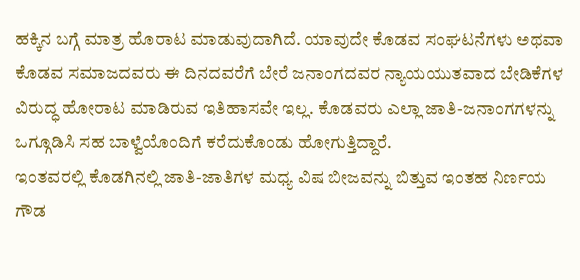ಹಕ್ಕಿನ ಬಗ್ಗೆ ಮಾತ್ರ ಹೊರಾಟ ಮಾಡುವುದಾಗಿದೆ. ಯಾವುದೇ ಕೊಡವ ಸಂಘಟನೆಗಳು ಅಥವಾ ಕೊಡವ ಸಮಾಜದವರು ಈ ದಿನದವರೆಗೆ ಬೇರೆ ಜನಾಂಗದವರ ನ್ಯಾಯಯುತವಾದ ಬೇಡಿಕೆಗಳ ವಿರುದ್ಧ ಹೋರಾಟ ಮಾಡಿರುವ ಇತಿಹಾಸವೇ ಇಲ್ಲ. ಕೊಡವರು ಎಲ್ಲಾ ಜಾತಿ-ಜನಾಂಗಗಳನ್ನು ಒಗ್ಗೂಡಿಸಿ ಸಹ ಬಾಳ್ವೆಯೊಂದಿಗೆ ಕರೆದುಕೊಂಡು ಹೋಗುತ್ತಿದ್ದಾರೆ.
ಇಂತವರಲ್ಲಿ ಕೊಡಗಿನಲ್ಲಿ ಜಾತಿ-ಜಾತಿಗಳ ಮಧ್ಯ ವಿಷ ಬೀಜವನ್ನು ಬಿತ್ತುವ ಇಂತಹ ನಿರ್ಣಯ ಗೌಡ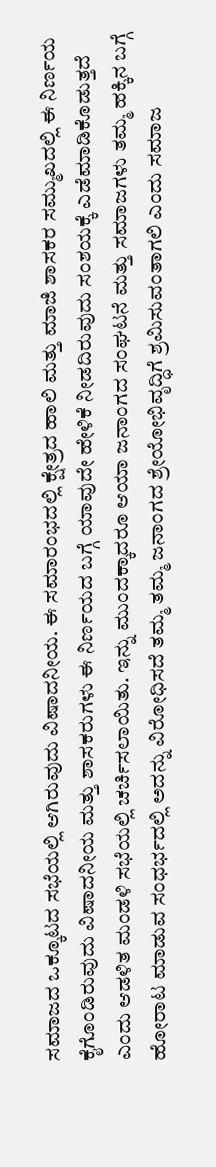ಸಮಾಜದ ಒಕ್ಕೂಟದ ಸಭೆಯಲ್ಲಿ ಆಗಿರುವುದು ವಿಷಾದನೀಯ. ಈ ಸಮಾರಂಭದಲ್ಲಿ ಕ್ಷೇತ್ರದ ಹಾಲಿ ಮತ್ತು ಮಾಜಿ ಶಾಸಕರ ಸಮ್ಮುಖದಲ್ಲಿ ಈ ನಿರ್ಣಯ ಕೈಗೊಂಡಿರುವುದು ವಿಷಾದನೀಯ ಮತ್ತು ಶಾಸಕರುಗಳು ಈ ನಿರ್ಣಯದ ಬಗ್ಗೆ ಯಾವುದೇ ಹೇಳಿಕೆ ನೀಡದಿರುವುದು ಸಂಶಯಕ್ಕೆ ಎಡೆಮಾಡಿಕೊಡುತ್ತದೆ ಎಂದು ಆಡಳಿತ ಮಂಡಳಿ ಸಭೆಯಲ್ಲಿ ಚರ್ಚಿಸಲಾಯಿತು. ಇನ್ನು ಮುಂದಕ್ಕಾದರೂ ಆಯಾ ಜನಾಂಗದ ಸಂಘಟನೆ ಮತ್ತು ಸಮಾಜಗಳು ತಮ್ಮ ಹಕ್ಕಿನ ಬಗ್ಗೆ ಹೋರಾಟ ಮಾಡುವ ಸಂಧರ್ಭದಲ್ಲಿ ಅದನ್ನು ವಿರೋಧಿಸದೆ ತಮ್ಮ ತಮ್ಮ ಜನಾಂಗದ ಶ್ರೇಯೋಭಿವೃದ್ಧಿಗೆ ಶ್ರಮಿಸುವಂತಾಗಲಿ ಎಂದು ಸಮಾಜ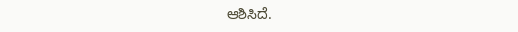ಆಶಿಸಿದೆ.